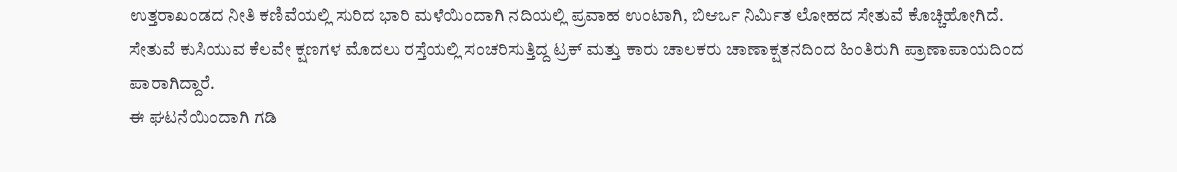ಉತ್ತರಾಖಂಡದ ನೀತಿ ಕಣಿವೆಯಲ್ಲಿ ಸುರಿದ ಭಾರಿ ಮಳೆಯಿಂದಾಗಿ ನದಿಯಲ್ಲಿ ಪ್ರವಾಹ ಉಂಟಾಗಿ, ಬಿಆರ್ಒ ನಿರ್ಮಿತ ಲೋಹದ ಸೇತುವೆ ಕೊಚ್ಚಿಹೋಗಿದೆ.
ಸೇತುವೆ ಕುಸಿಯುವ ಕೆಲವೇ ಕ್ಷಣಗಳ ಮೊದಲು ರಸ್ತೆಯಲ್ಲಿ ಸಂಚರಿಸುತ್ತಿದ್ದ ಟ್ರಕ್ ಮತ್ತು ಕಾರು ಚಾಲಕರು ಚಾಣಾಕ್ಷತನದಿಂದ ಹಿಂತಿರುಗಿ ಪ್ರಾಣಾಪಾಯದಿಂದ ಪಾರಾಗಿದ್ದಾರೆ.
ಈ ಘಟನೆಯಿಂದಾಗಿ ಗಡಿ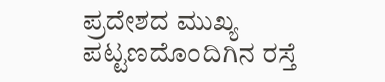ಪ್ರದೇಶದ ಮುಖ್ಯ ಪಟ್ಟಣದೊಂದಿಗಿನ ರಸ್ತೆ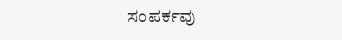ಸಂಪರ್ಕವು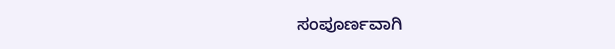ಸಂಪೂರ್ಣವಾಗಿ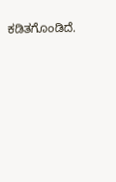ಕಡಿತಗೊಂಡಿದೆ.